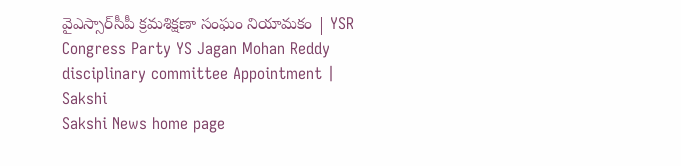వైఎస్సార్‌సీపీ క్రమశిక్షణా సంఘం నియామకం | YSR Congress Party YS Jagan Mohan Reddy disciplinary committee Appointment | Sakshi
Sakshi News home page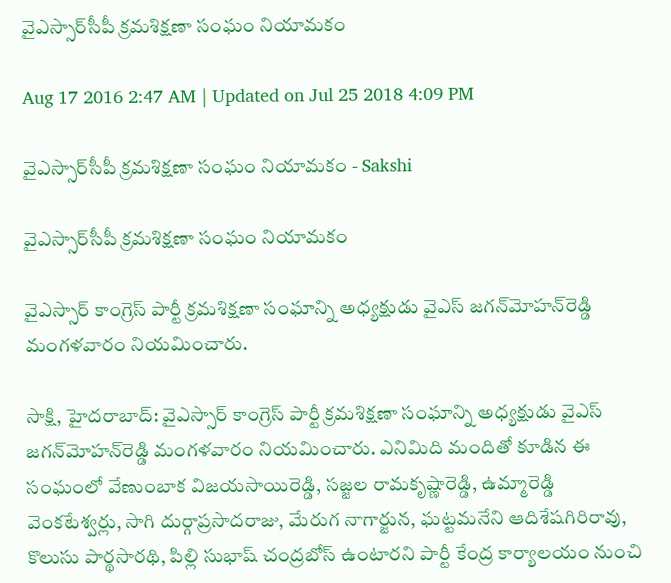వైఎస్సార్‌సీపీ క్రమశిక్షణా సంఘం నియామకం

Aug 17 2016 2:47 AM | Updated on Jul 25 2018 4:09 PM

వైఎస్సార్‌సీపీ క్రమశిక్షణా సంఘం నియామకం - Sakshi

వైఎస్సార్‌సీపీ క్రమశిక్షణా సంఘం నియామకం

వైఎస్సార్ కాంగ్రెస్ పార్టీ క్రమశిక్షణా సంఘాన్ని అధ్యక్షుడు వైఎస్ జగన్‌మోహన్‌రెడ్డి మంగళవారం నియమించారు.

సాక్షి, హైదరాబాద్: వైఎస్సార్ కాంగ్రెస్ పార్టీ క్రమశిక్షణా సంఘాన్ని అధ్యక్షుడు వైఎస్ జగన్‌మోహన్‌రెడ్డి మంగళవారం నియమించారు. ఎనిమిది మందితో కూడిన ఈ సంఘంలో వేణుంబాక విజయసాయిరెడ్డి, సజ్జల రామకృష్ణారెడ్డి, ఉమ్మారెడ్డి వెంకటేశ్వర్లు, సాగి దుర్గాప్రసాదరాజు, మేరుగ నాగార్జున, ఘట్టమనేని ఆదిశేషగిరిరావు, కొలుసు పార్థసారథి, పిల్లి సుభాష్ చంద్రబోస్ ఉంటారని పార్టీ కేంద్ర కార్యాలయం నుంచి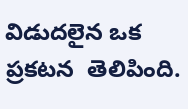విడుదలైన ఒక ప్రకటన  తెలిపింది.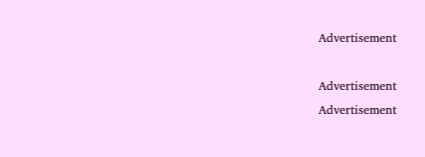Advertisement

Advertisement
Advertisement